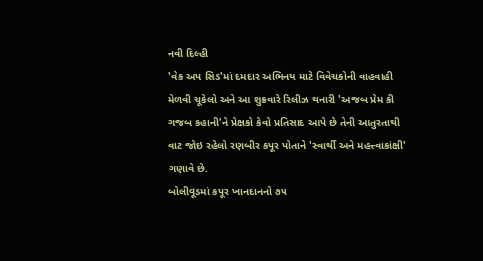નવી દિલ્હી
'વેક અપ સિડ'માં દમદાર અભિનય માટે વિવેચકોની વાહવાહી મેળવી ચૂકેલો અને આ શુક્રવારે રિલીઝ થનારી 'અજબ પ્રેમ કી ગજબ કહાની'ને પ્રેક્ષકો કેવો પ્રતિસાદ આપે છે તેની આતુરતાથી વાટ જોઇ રહેલો રણબીર કપૂર પોતાને 'સ્વાર્થી અને મહત્ત્વાકાંક્ષી' ગણાવે છે.
બોલીવૂડમાં કપૂર ખાનદાનનો ૭૫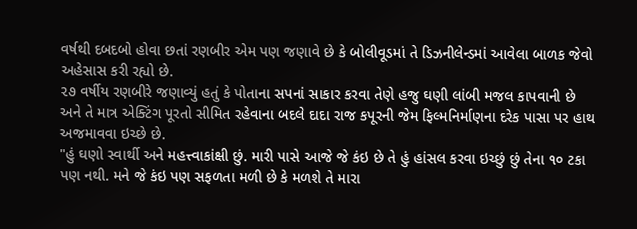વર્ષથી દબદબો હોવા છતાં રણબીર એમ પણ જણાવે છે કે બોલીવૂડમાં તે ડિઝનીલેન્ડમાં આવેલા બાળક જેવો અહેસાસ કરી રહ્યો છે.
૨૭ વર્ષીય રણબીરે જણાવ્યું હતું કે પોતાના સપનાં સાકાર કરવા તેણે હજુ ઘણી લાંબી મજલ કાપવાની છે અને તે માત્ર એક્ટિંગ પૂરતો સીમિત રહેવાના બદલે દાદા રાજ કપૂરની જેમ ફિલ્મનિર્માણના દરેક પાસા પર હાથ અજમાવવા ઇચ્છે છે.
"હું ઘણો સ્વાર્થી અને મહત્ત્વાકાંક્ષી છું. મારી પાસે આજે જે કંઇ છે તે હું હાંસલ કરવા ઇચ્છું છું તેના ૧૦ ટકા પણ નથી. મને જે કંઇ પણ સફળતા મળી છે કે મળશે તે મારા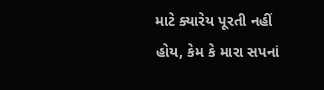માટે ક્યારેય પૂરતી નહીં હોય, કેમ કે મારા સપનાં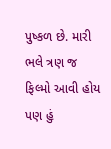પુષ્કળ છે. મારી ભલે ત્રણ જ ફિલ્મો આવી હોય પણ હું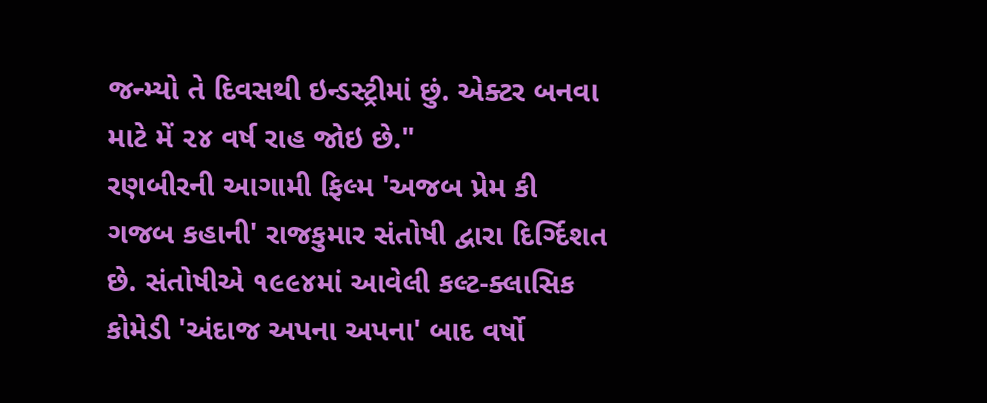જન્મ્યો તે દિવસથી ઇન્ડસ્ટ્રીમાં છું. એક્ટર બનવા માટે મેં ૨૪ વર્ષ રાહ જોઇ છે."
રણબીરની આગામી ફિલ્મ 'અજબ પ્રેમ કી ગજબ કહાની' રાજકુમાર સંતોષી દ્વારા દિર્ગ્દિશત છે. સંતોષીએ ૧૯૯૪માં આવેલી કલ્ટ-ક્લાસિક કોમેડી 'અંદાજ અપના અપના' બાદ વર્ષો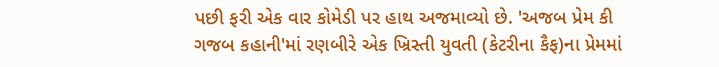પછી ફરી એક વાર કોમેડી પર હાથ અજમાવ્યો છે. 'અજબ પ્રેમ કી ગજબ કહાની'માં રણબીરે એક ખ્રિસ્તી યુવતી (કેટરીના કૈફ)ના પ્રેમમાં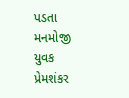પડતા મનમોજી યુવક પ્રેમશંકર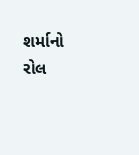શર્માનો રોલ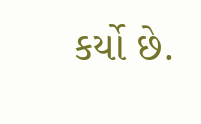કર્યો છે.